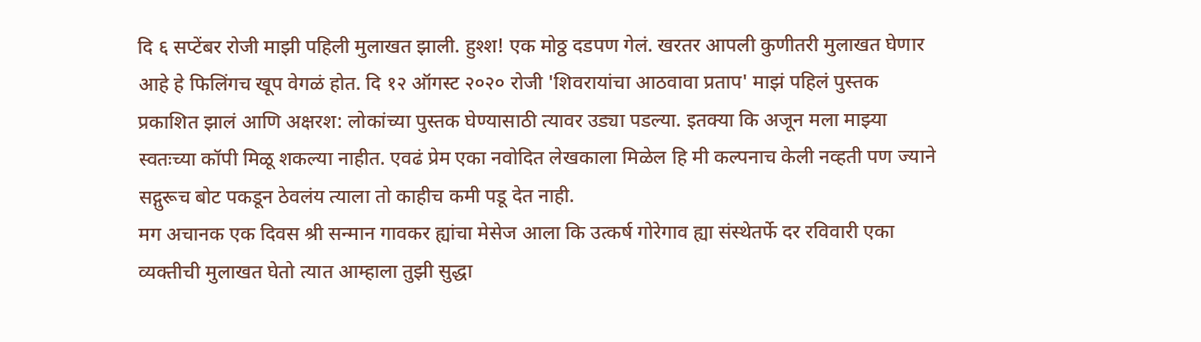दि ६ सप्टेंबर रोजी माझी पहिली मुलाखत झाली. हुश्श! एक मोठ्ठ दडपण गेलं. खरतर आपली कुणीतरी मुलाखत घेणार आहे हे फिलिंगच खूप वेगळं होत. दि १२ ऑगस्ट २०२० रोजी 'शिवरायांचा आठवावा प्रताप' माझं पहिलं पुस्तक प्रकाशित झालं आणि अक्षरश: लोकांच्या पुस्तक घेण्यासाठी त्यावर उड्या पडल्या. इतक्या कि अजून मला माझ्या स्वतःच्या कॉपी मिळू शकल्या नाहीत. एवढं प्रेम एका नवोदित लेखकाला मिळेल हि मी कल्पनाच केली नव्हती पण ज्याने सद्गुरूच बोट पकडून ठेवलंय त्याला तो काहीच कमी पडू देत नाही.
मग अचानक एक दिवस श्री सन्मान गावकर ह्यांचा मेसेज आला कि उत्कर्ष गोरेगाव ह्या संस्थेतर्फे दर रविवारी एका व्यक्तीची मुलाखत घेतो त्यात आम्हाला तुझी सुद्धा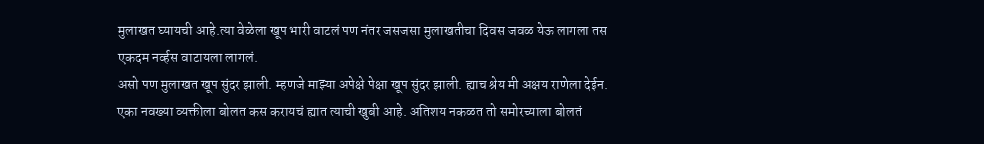मुलाखत घ्यायची आहे.त्या वेळेला खूप भारी वाटलं पण नंतर जसजसा मुलाखतीचा दिवस जवळ येऊ लागला तस एकदम नर्व्हस वाटायला लागलं.
असो पण मुलाखत खूप सुंदर झाली. म्हणजे माझ्या अपेक्षे पेक्षा खूप सुंदर झाली. ह्याच श्रेय मी अक्षय राणेला देईन. एका नवख्या व्यक्तीला बोलत कस करायचं ह्यात त्याची खुबी आहे. अतिशय नकळत तो समोरच्याला बोलतं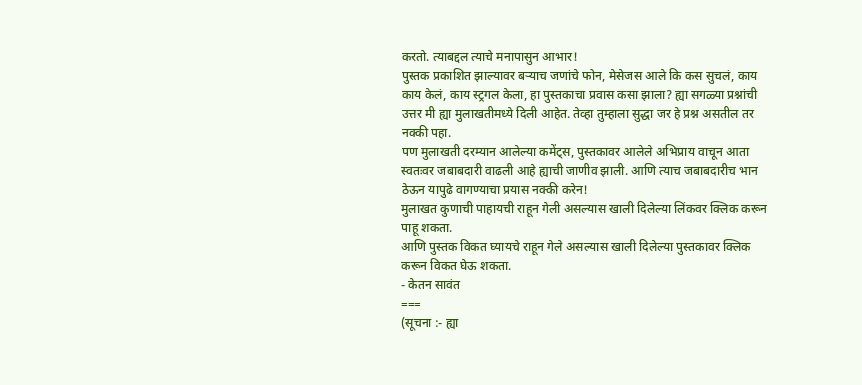करतो. त्याबद्दल त्याचे मनापासुन आभार!
पुस्तक प्रकाशित झाल्यावर बऱ्याच जणांचे फोन, मेसेजस आले कि कस सुचलं, काय काय केलं, काय स्ट्रगल केला, हा पुस्तकाचा प्रवास कसा झाला? ह्या सगळ्या प्रश्नांची उत्तर मी ह्या मुलाखतीमध्ये दिली आहेत. तेव्हा तुम्हाला सुद्धा जर हे प्रश्न असतील तर नक्की पहा.
पण मुलाखती दरम्यान आलेल्या कमेंट्स, पुस्तकावर आलेले अभिप्राय वाचून आता स्वतःवर जबाबदारी वाढली आहे ह्याची जाणीव झाली. आणि त्याच जबाबदारीच भान ठेऊन यापुढे वागण्याचा प्रयास नक्की करेन!
मुलाखत कुणाची पाहायची राहून गेली असल्यास खाली दिलेल्या लिंकवर क्लिक करून पाहू शकता.
आणि पुस्तक विकत घ्यायचे राहून गेले असल्यास खाली दिलेल्या पुस्तकावर क्लिक करून विकत घेऊ शकता.
- केतन सावंत
===
(सूचना :- ह्या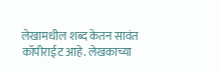लेखामधील शब्द केतन सावंत कॉपीराईट आहे. लेखकाच्या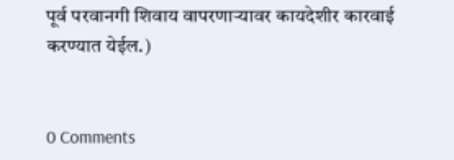पूर्व परवानगी शिवाय वापरणाऱ्यावर कायदेशीर कारवाई करण्यात येईल.)


0 Comments